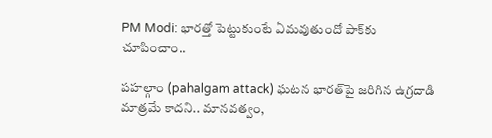PM Modi: భారత్తో పెట్టుకుంటే ఏమవుతుందో పాక్‌కు చూపించాం..

పహల్గాం (pahalgam attack) ఘటన భారత్‌పై జరిగిన ఉగ్రదాడి మాత్రమే కాదని.. మానవత్వం,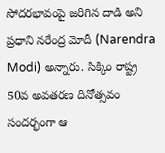సోదరభావంపై జరిగిన దాడి అని ప్రధాని నరేంద్ర మోదీ (Narendra Modi) అన్నారు. సిక్కిం రాష్ట్ర 50వ అవతరణ దినోత్సవం సందర్భంగా ఆ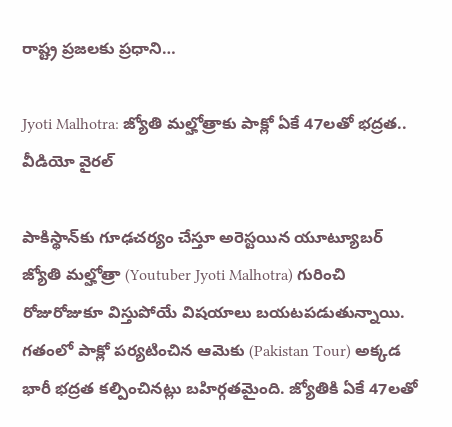రాష్ట్ర ప్రజలకు ప్రధాని…

Jyoti Malhotra: జ్యోతి మల్హోత్రాకు పాక్లో ఏకే 47లతో భద్రత.. వీడియో వైరల్

పాకిస్థాన్‌కు గూఢచర్యం చేస్తూ అరెస్టయిన యూట్యూబర్ జ్యోతి మల్హోత్రా (Youtuber Jyoti Malhotra) గురించి రోజురోజుకూ విస్తుపోయే విషయాలు బయటపడుతున్నాయి. గతంలో పాక్లో పర్యటించిన ఆమెకు (Pakistan Tour) అక్కడ భారీ భద్రత కల్పించినట్లు బహిర్గతమైంది. జ్యోతికి ఏకే 47లతో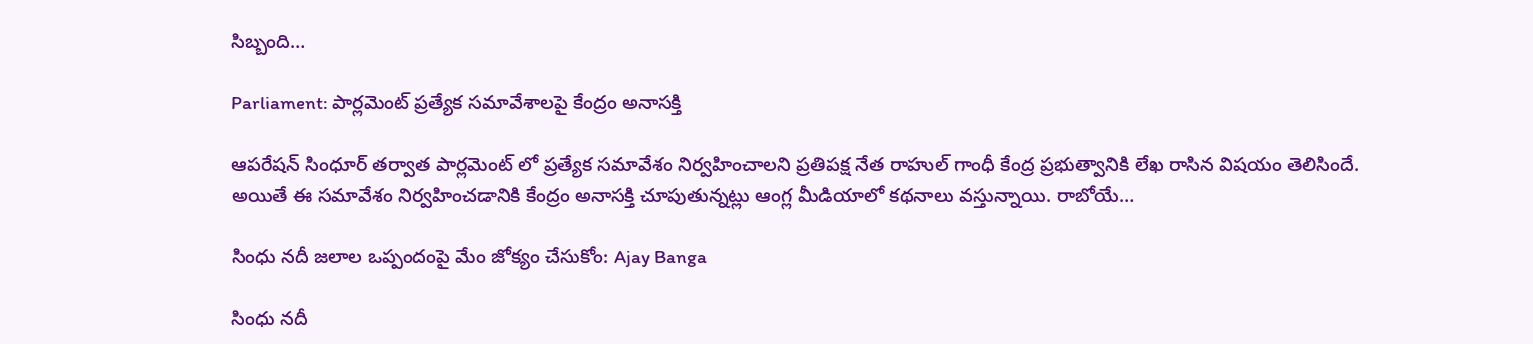సిబ్బంది…

Parliament: పార్లమెంట్ ప్రత్యేక సమావేశాలపై కేంద్రం అనాసక్తి

ఆపరేషన్ సింధూర్ తర్వాత పార్లమెంట్ లో ప్రత్యేక సమావేశం నిర్వహించాలని ప్రతిపక్ష నేత రాహుల్ గాంధీ కేంద్ర ప్రభుత్వానికి లేఖ రాసిన విషయం తెలిసిందే. అయితే ఈ సమావేశం నిర్వహించడానికి కేంద్రం అనాసక్తి చూపుతున్నట్లు ఆంగ్ల మీడియాలో కథనాలు వస్తున్నాయి. రాబోయే…

సింధు నదీ జలాల ఒప్పందంపై మేం జోక్యం చేసుకోం: Ajay Banga

సింధు నదీ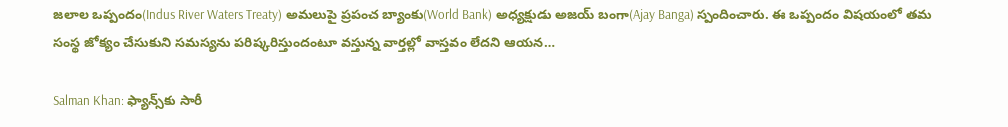జలాల ఒప్పందం(Indus River Waters Treaty) అమలుపై ప్రపంచ బ్యాంకు(World Bank) అధ్యక్షుడు అజయ్ బంగా(Ajay Banga) స్పందించారు. ఈ ఒప్పందం విషయంలో తమ సంస్థ జోక్యం చేసుకుని సమస్యను పరిష్కరిస్తుందంటూ వస్తున్న వార్తల్లో వాస్తవం లేదని ఆయన…

Salman Khan: ఫ్యాన్స్‌కు సారీ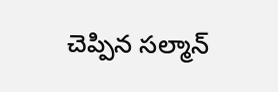చెప్పిన సల్మాన్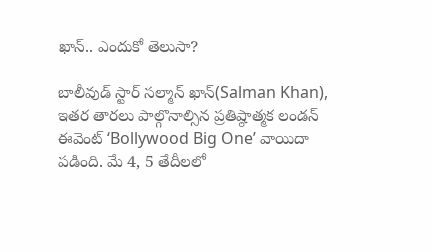ఖాన్.. ఎందుకో తెలుసా?

బాలీవుడ్ స్టార్ సల్మాన్ ఖాన్(Salman Khan), ఇతర తారలు పాల్గొనాల్సిన ప్రతిష్ఠాత్మక లండన్ ఈవెంట్ ‘Bollywood Big One’ వాయిదా పడింది. మే 4, 5 తేదీలలో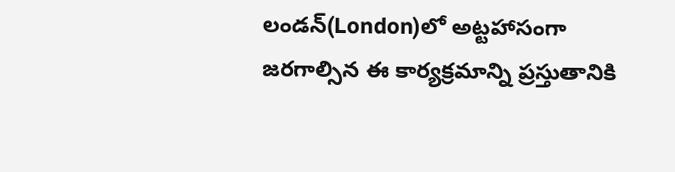లండన్‌(London)లో అట్టహాసంగా జరగాల్సిన ఈ కార్యక్రమాన్ని ప్రస్తుతానికి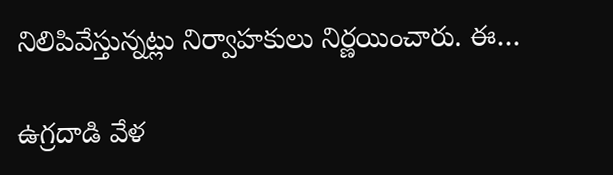నిలిపివేస్తున్నట్లు నిర్వాహకులు నిర్ణయించారు. ఈ…

ఉగ్రదాడి వేళ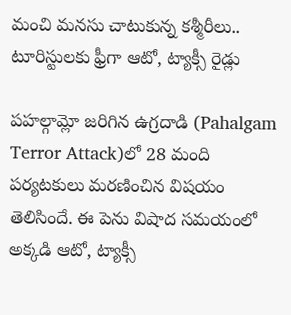మంచి మనసు చాటుకున్న కశ్మీరీలు.. టూరిస్టులకు ఫ్రీగా ఆటో, ట్యాక్సీ రైడ్లు

పహల్గామ్లో జరిగిన ఉగ్రదాడి (Pahalgam Terror Attack)లో 28 మంది పర్యటకులు మరణించిన విషయం తెలిసిందే. ఈ పెను విషాద సమయంలో అక్కడి ఆటో, ట్యాక్సీ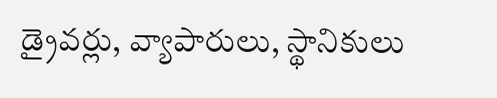డ్రైవర్లు, వ్యాపారులు, స్థానికులు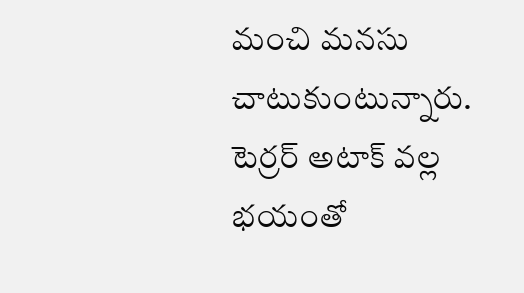మంచి మనసు చాటుకుంటున్నారు. టెర్రర్ అటాక్ వల్ల భయంతో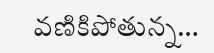వణికిపోతున్న…